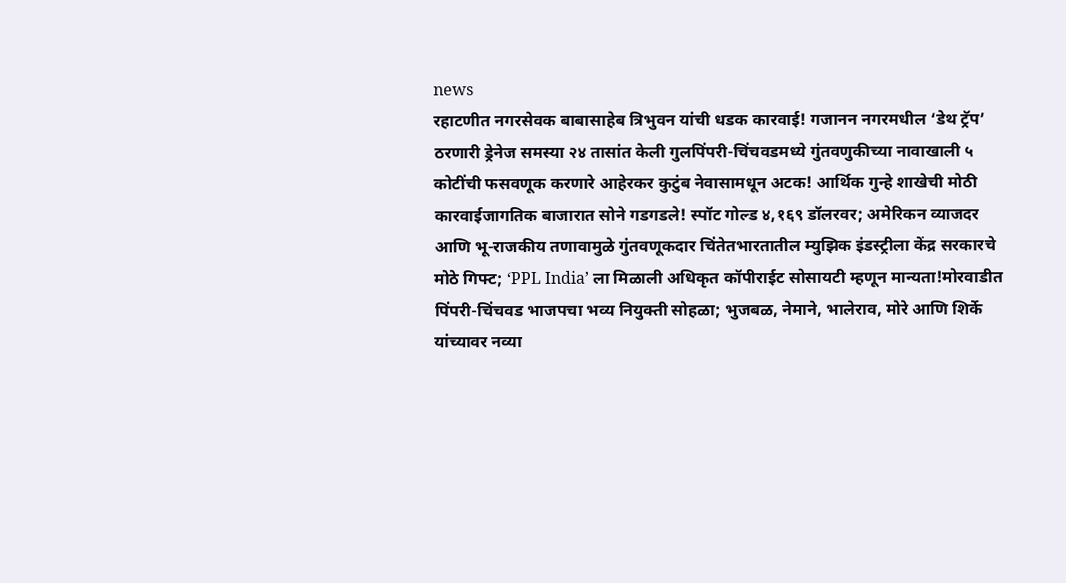news
रहाटणीत नगरसेवक बाबासाहेब त्रिभुवन यांची धडक कारवाई! गजानन नगरमधील ‘डेथ ट्रॅप’ ठरणारी ड्रेनेज समस्या २४ तासांत केली गुलपिंपरी-चिंचवडमध्ये गुंतवणुकीच्या नावाखाली ५ कोटींची फसवणूक करणारे आहेरकर कुटुंब नेवासामधून अटक! आर्थिक गुन्हे शाखेची मोठी कारवाईजागतिक बाजारात सोने गडगडले! स्पॉट गोल्ड ४,१६९ डॉलरवर; अमेरिकन व्याजदर आणि भू-राजकीय तणावामुळे गुंतवणूकदार चिंतेतभारतातील म्युझिक इंडस्ट्रीला केंद्र सरकारचे मोठे गिफ्ट; ‘PPL India’ ला मिळाली अधिकृत कॉपीराईट सोसायटी म्हणून मान्यता!मोरवाडीत पिंपरी-चिंचवड भाजपचा भव्य नियुक्ती सोहळा; भुजबळ, नेमाने, भालेराव, मोरे आणि शिर्के यांच्यावर नव्या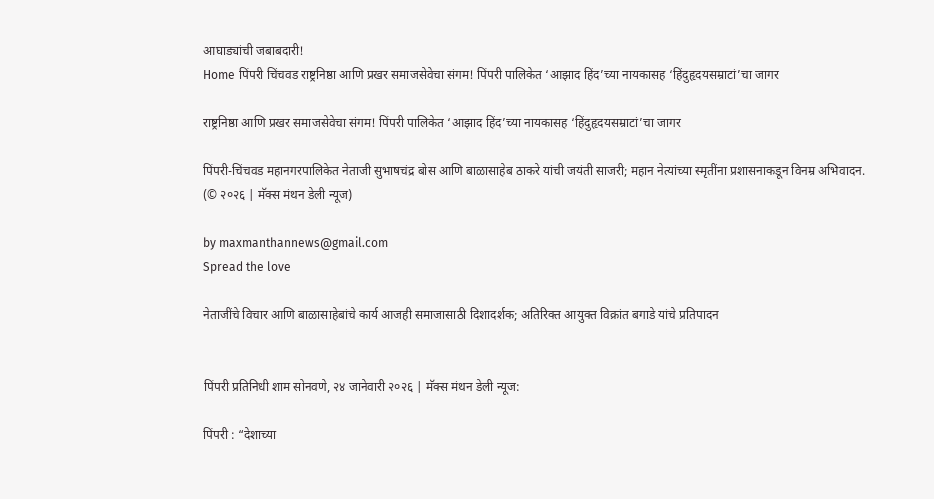आघाड्यांची जबाबदारी!
Home पिंपरी चिंचवड राष्ट्रनिष्ठा आणि प्रखर समाजसेवेचा संगम! पिंपरी पालिकेत ‘आझाद हिंद’च्या नायकासह ‘हिंदुहृदयसम्राटां’चा जागर

राष्ट्रनिष्ठा आणि प्रखर समाजसेवेचा संगम! पिंपरी पालिकेत ‘आझाद हिंद’च्या नायकासह ‘हिंदुहृदयसम्राटां’चा जागर

पिंपरी-चिंचवड महानगरपालिकेत नेताजी सुभाषचंद्र बोस आणि बाळासाहेब ठाकरे यांची जयंती साजरी; महान नेत्यांच्या स्मृतींना प्रशासनाकडून विनम्र अभिवादन. (© २०२६ | मॅक्स मंथन डेली न्यूज)

by maxmanthannews@gmail.com
Spread the love

नेताजींचे विचार आणि बाळासाहेबांचे कार्य आजही समाजासाठी दिशादर्शक; अतिरिक्त आयुक्त विक्रांत बगाडे यांचे प्रतिपादन


पिंपरी प्रतिनिधी शाम सोनवणे, २४ जानेवारी २०२६ | मॅक्स मंथन डेली न्यूज:

पिंपरी : “देशाच्या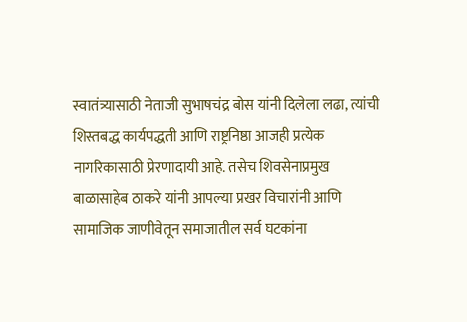स्वातंत्र्यासाठी नेताजी सुभाषचंद्र बोस यांनी दिलेला लढा, त्यांची शिस्तबद्ध कार्यपद्धती आणि राष्ट्रनिष्ठा आजही प्रत्येक नागरिकासाठी प्रेरणादायी आहे. तसेच शिवसेनाप्रमुख बाळासाहेब ठाकरे यांनी आपल्या प्रखर विचारांनी आणि सामाजिक जाणीवेतून समाजातील सर्व घटकांना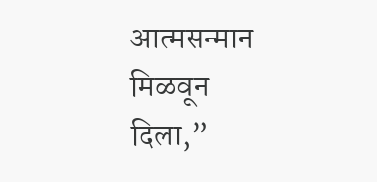आत्मसन्मान मिळवून दिला,”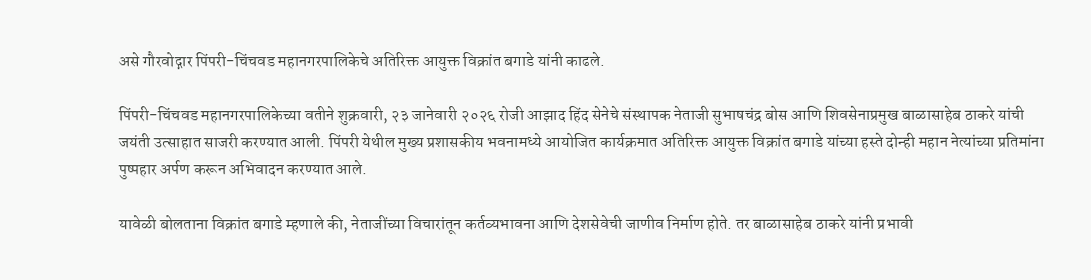असे गौरवोद्गार पिंपरी-चिंचवड महानगरपालिकेचे अतिरिक्त आयुक्त विक्रांत बगाडे यांनी काढले.

पिंपरी-चिंचवड महानगरपालिकेच्या वतीने शुक्रवारी, २३ जानेवारी २०२६ रोजी आझाद हिंद सेनेचे संस्थापक नेताजी सुभाषचंद्र बोस आणि शिवसेनाप्रमुख बाळासाहेब ठाकरे यांची जयंती उत्साहात साजरी करण्यात आली. पिंपरी येथील मुख्य प्रशासकीय भवनामध्ये आयोजित कार्यक्रमात अतिरिक्त आयुक्त विक्रांत बगाडे यांच्या हस्ते दोन्ही महान नेत्यांच्या प्रतिमांना पुष्पहार अर्पण करून अभिवादन करण्यात आले.

यावेळी बोलताना विक्रांत बगाडे म्हणाले की, नेताजींच्या विचारांतून कर्तव्यभावना आणि देशसेवेची जाणीव निर्माण होते. तर बाळासाहेब ठाकरे यांनी प्रभावी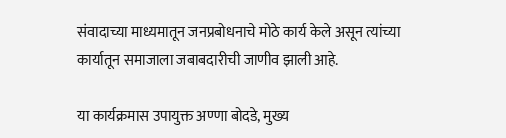संवादाच्या माध्यमातून जनप्रबोधनाचे मोठे कार्य केले असून त्यांच्या कार्यातून समाजाला जबाबदारीची जाणीव झाली आहे.

या कार्यक्रमास उपायुक्त अण्णा बोदडे, मुख्य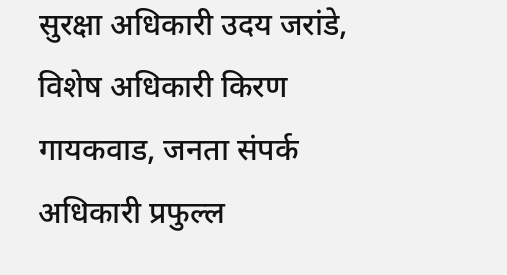सुरक्षा अधिकारी उदय जरांडे, विशेष अधिकारी किरण गायकवाड, जनता संपर्क अधिकारी प्रफुल्ल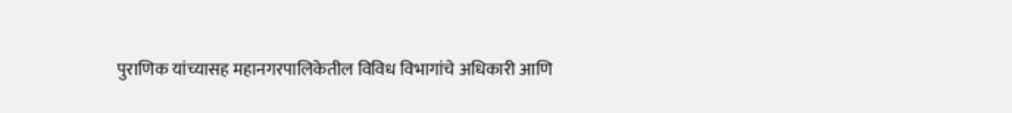पुराणिक यांच्यासह महानगरपालिकेतील विविध विभागांचे अधिकारी आणि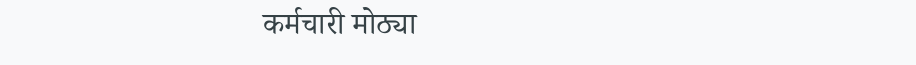कर्मचारी मोठ्या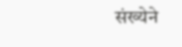संख्येने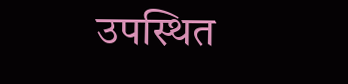उपस्थित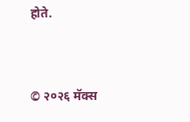होते.


© २०२६ मॅक्स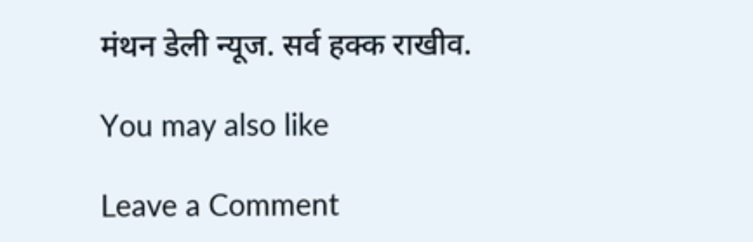मंथन डेली न्यूज. सर्व हक्क राखीव.

You may also like

Leave a Comment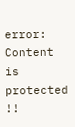error: Content is protected !!